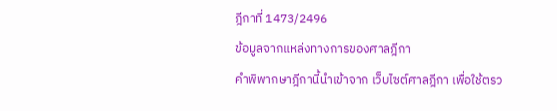ฎีกาที่ 1473/2496
ข้อมูลจากแหล่งทางการของศาลฎีกา
คำพิพากษาฎีกานี้นำเข้าจาก เว็บไซต์ศาลฎีกา เพื่อใช้ตรว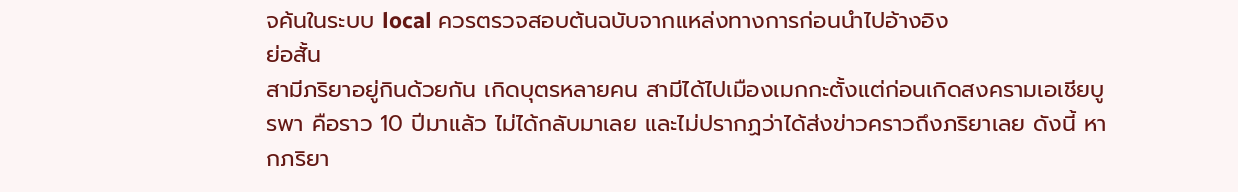จค้นในระบบ local ควรตรวจสอบต้นฉบับจากแหล่งทางการก่อนนำไปอ้างอิง
ย่อสั้น
สามีภริยาอยู่กินด้วยกัน เกิดบุตรหลายคน สามีได้ไปเมืองเมกกะตั้งแต่ก่อนเกิดสงครามเอเชียบูรพา คือราว 10 ปีมาแล้ว ไม่ได้กลับมาเลย และไม่ปรากฏว่าได้ส่งข่าวคราวถึงภริยาเลย ดังนี้ หากภริยา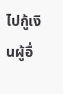ไปกู้เงินผู้อื่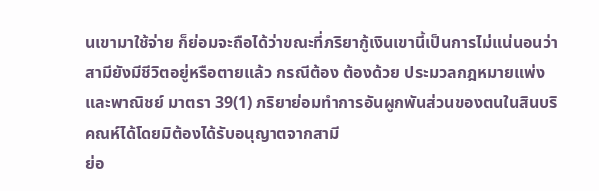นเขามาใช้จ่าย ก็ย่อมจะถือได้ว่าขณะที่ภริยากู้เงินเขานี้เป็นการไม่แน่นอนว่าสามียังมีชีวิตอยู่หรือตายแล้ว กรณีต้อง ต้องด้วย ประมวลกฎหมายแพ่งและพาณิชย์ มาตรา 39(1) ภริยาย่อมทำการอันผูกพันส่วนของตนในสินบริคณห์ได้โดยมิต้องได้รับอนุญาตจากสามี
ย่อ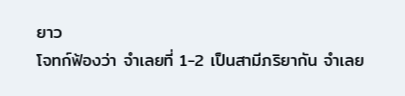ยาว
โจทก์ฟ้องว่า จำเลยที่ 1-2 เป็นสามีภริยากัน จำเลย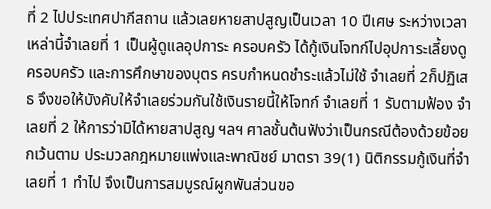ที่ 2 ไปประเทศปากีสถาน แล้วเลยหายสาปสูญเป็นเวลา 10 ปีเศษ ระหว่างเวลาเหล่านี้จำเลยที่ 1 เป็นผู้ดูแลอุปการะ ครอบครัว ได้กู้เงินโจทก์ไปอุปการะเลี้ยงดู ครอบครัว และการศึกษาของบุตร ครบกำหนดชำระแล้วไม่ใช้ จำเลยที่ 2ก็ปฏิเสธ จึงขอให้บังคับให้จำเลยร่วมกันใช้เงินรายนี้ให้โจทก์ จำเลยที่ 1 รับตามฟ้อง จำเลยที่ 2 ให้การว่ามิได้หายสาปสูญ ฯลฯ ศาลชั้นต้นฟังว่าเป็นกรณีต้องด้วยข้อยกเว้นตาม ประมวลกฎหมายแพ่งและพาณิชย์ มาตรา 39(1) นิติกรรมกู้เงินที่จำเลยที่ 1 ทำไป จึงเป็นการสมบูรณ์ผูกพันส่วนขอ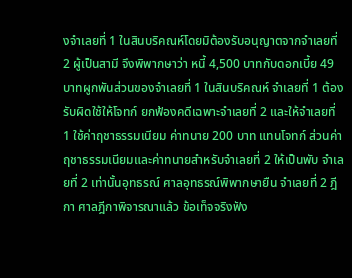งจำเลยที่ 1 ในสินบริคณห์โดยมิต้องรับอนุญาตจากจำเลยที่ 2 ผู้เป็นสามี จึงพิพากษาว่า หนี้ 4,500 บาทกับดอกเบี้ย 49 บาทผูกพันส่วนของจำเลยที่ 1 ในสินบริคณห์ จำเลยที่ 1 ต้องรับผิดใช้ให้โจทก์ ยกฟ้องคดีเฉพาะจำเลยที่ 2 และให้จำเลยที่ 1 ใช้ค่าฤชาธรรมเนียม ค่าทนาย 200 บาท แทนโจทก์ ส่วนค่าฤชาธรรมเนียมและค่าทนายสำหรับจำเลยที่ 2 ให้เป็นพับ จำเลยที่ 2 เท่านั้นอุทธรณ์ ศาลอุทธรณ์พิพากษายืน จำเลยที่ 2 ฎีกา ศาลฎีกาพิจารณาแล้ว ข้อเท็จจริงฟัง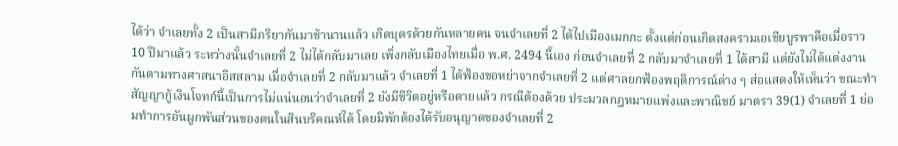ได้ว่า จำเลยทั้ง 2 เป็นสามีภริยากันมาช้านานแล้ว เกิดบุตรด้วยกันหลายคน จนจำเลยที่ 2 ได้ไปเมืองเมกกะ ตั้งแต่ก่อนเกิดสงครามเอเชียบูรพาคือเมื่อราว 10 ปีมาแล้ว ระหว่างนั้นจำเลยที่ 2 ไม่ได้กลับมาเลย เพิ่งกลับเมืองไทยเมื่อ พ.ศ. 2494 นี้เอง ก่อนจำเลยที่ 2 กลับมาจำเลยที่ 1 ได้สามี แต่ยังไม่ได้แต่งงานกันตามทางศาสนาอิสสลาม เมื่อจำเลยที่ 2 กลับมาแล้ว จำเลยที่ 1 ได้ฟ้องขอหย่าจากจำเลยที่ 2 แต่ศาลยกฟ้องพฤติการณ์ต่าง ๆ ส่อแสดงให้เห็นว่า ขณะทำสัญญากู้เงินโจทก์นี้เป็นการไม่แน่นอนว่าจำเลยที่ 2 ยังมีชีวิตอยู่หรือตายแล้ว กรณีต้องด้วย ประมวลกฎหมายแพ่งและพาณิชย์ มาตรา 39(1) จำเลยที่ 1 ย่อมทำการอันผูกพันส่วนของตนในสินบริคณห์ได้ โดยมิพักต้องได้รับอนุญาตของจำเลยที่ 2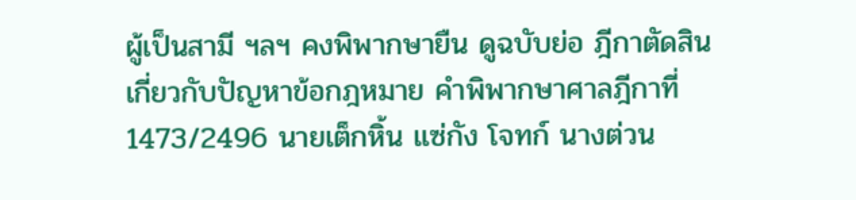ผู้เป็นสามี ฯลฯ คงพิพากษายืน ดูฉบับย่อ ฎีกาตัดสินเกี่ยวกับปัญหาข้อกฎหมาย คำพิพากษาศาลฎีกาที่ 1473/2496 นายเต็กหิ้น แซ่กัง โจทก์ นางต่วน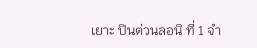เยาะ ปินต่วนลอนิ ที่ 1 จำ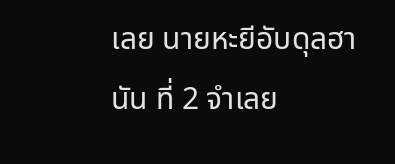เลย นายหะยีอับดุลฮานัน ที่ 2 จำเลย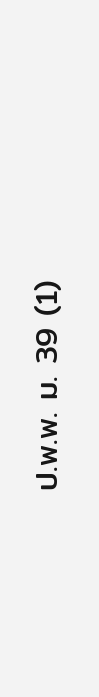ป.พ.พ. ม. 39 (1)